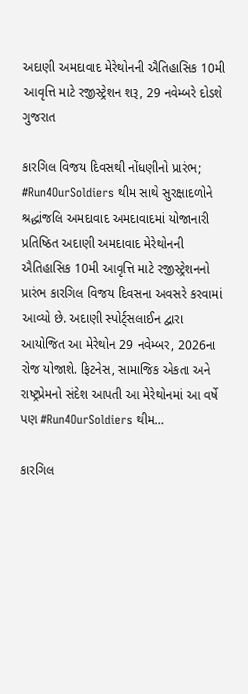અદાણી અમદાવાદ મેરેથોનની ઐતિહાસિક 10મી આવૃત્તિ માટે રજીસ્ટ્રેશન શરૂ, 29 નવેમ્બરે દોડશે ગુજરાત

કારગિલ વિજય દિવસથી નોંધણીનો પ્રારંભ; #Run4OurSoldiers થીમ સાથે સુરક્ષાદળોને શ્રદ્ધાંજલિ અમદાવાદ અમદાવાદમાં યોજાનારી પ્રતિષ્ઠિત અદાણી અમદાવાદ મેરેથોનની ઐતિહાસિક 10મી આવૃત્તિ માટે રજીસ્ટ્રેશનનો પ્રારંભ કારગિલ વિજય દિવસના અવસરે કરવામાં આવ્યો છે. અદાણી સ્પોર્ટ્સલાઈન દ્વારા આયોજિત આ મેરેથોન 29 નવેમ્બર, 2026ના રોજ યોજાશે. ફિટનેસ, સામાજિક એકતા અને રાષ્ટ્રપ્રેમનો સંદેશ આપતી આ મેરેથોનમાં આ વર્ષે પણ #Run4OurSoldiers થીમ…

કારગિલ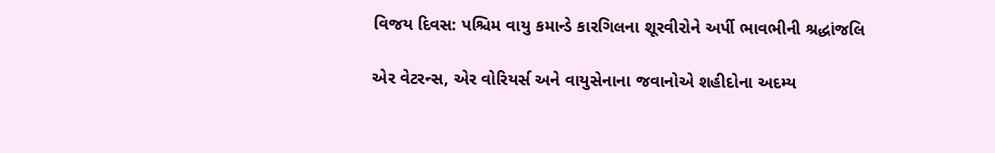વિજય દિવસ: પશ્ચિમ વાયુ કમાન્ડે કારગિલના શૂરવીરોને અર્પી ભાવભીની શ્રદ્ધાંજલિ

એર વેટરન્સ, એર વોરિયર્સ અને વાયુસેનાના જવાનોએ શહીદોના અદમ્ય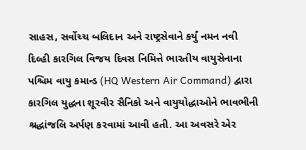સાહસ, સર્વોચ્ચ બલિદાન અને રાષ્ટ્રસેવાને કર્યું નમન નવી દિલ્હી કારગિલ વિજય દિવસ નિમિત્તે ભારતીય વાયુસેનાના પશ્ચિમ વાયુ કમાન્ડ (HQ Western Air Command) દ્વારા કારગિલ યુદ્ધના શૂરવીર સૈનિકો અને વાયુયોદ્ધાઓને ભાવભીની શ્રદ્ધાંજલિ અર્પણ કરવામાં આવી હતી. આ અવસરે એર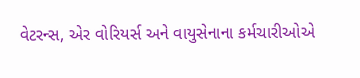વેટરન્સ, એર વોરિયર્સ અને વાયુસેનાના કર્મચારીઓએ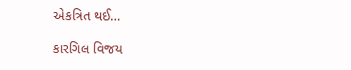એકત્રિત થઈ…

કારગિલ વિજય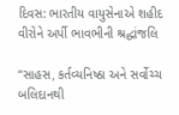દિવસ: ભારતીય વાયુસેનાએ શહીદ વીરોને અર્પી ભાવભીની શ્રદ્ધાંજલિ

“સાહસ, કર્તવ્યનિષ્ઠા અને સર્વોચ્ચ બલિદાનથી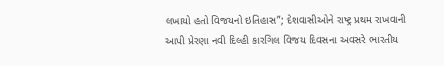લખાયો હતો વિજયનો ઇતિહાસ”; દેશવાસીઓને રાષ્ટ્ર પ્રથમ રાખવાની આપી પ્રેરણા નવી દિલ્હી કારગિલ વિજય દિવસના અવસરે ભારતીય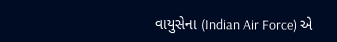વાયુસેના (Indian Air Force) એ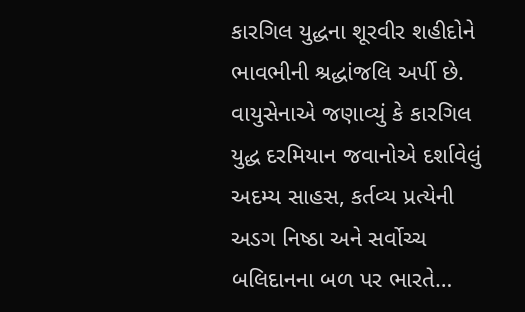કારગિલ યુદ્ધના શૂરવીર શહીદોને ભાવભીની શ્રદ્ધાંજલિ અર્પી છે. વાયુસેનાએ જણાવ્યું કે કારગિલ યુદ્ધ દરમિયાન જવાનોએ દર્શાવેલું અદમ્ય સાહસ, કર્તવ્ય પ્રત્યેની અડગ નિષ્ઠા અને સર્વોચ્ચ બલિદાનના બળ પર ભારતે…